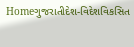Homeગુજરાતીદેશ-વિદેશવિકસિત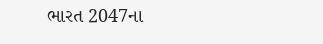ભારત 2047ના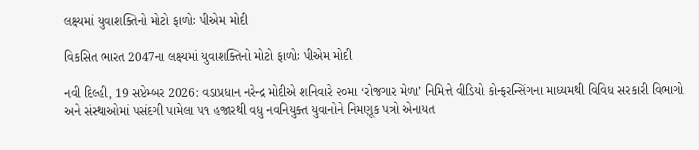લક્ષ્યમાં યુવાશક્તિનો મોટો ફાળોઃ પીએમ મોદી

વિકસિત ભારત 2047ના લક્ષ્યમાં યુવાશક્તિનો મોટો ફાળોઃ પીએમ મોદી

નવી દિલ્હી, 19 સપ્ટેમ્બર 2026: વડાપ્રધાન નરેન્દ્ર મોદીએ શનિવારે ૨૦મા ‘રોજગાર મેળા’ નિમિત્તે વીડિયો કોન્ફરન્સિંગના માધ્યમથી વિવિધ સરકારી વિભાગો અને સંસ્થાઓમાં પસંદગી પામેલા ૫૧ હજારથી વધુ નવનિયુક્ત યુવાનોને નિમણૂક પત્રો એનાયત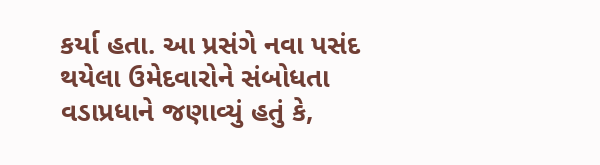કર્યા હતા. આ પ્રસંગે નવા પસંદ થયેલા ઉમેદવારોને સંબોધતા વડાપ્રધાને જણાવ્યું હતું કે,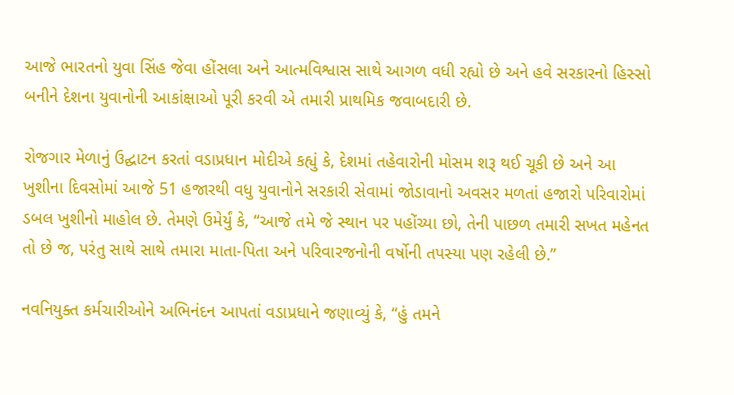આજે ભારતનો યુવા સિંહ જેવા હોંસલા અને આત્મવિશ્વાસ સાથે આગળ વધી રહ્યો છે અને હવે સરકારનો હિસ્સો બનીને દેશના યુવાનોની આકાંક્ષાઓ પૂરી કરવી એ તમારી પ્રાથમિક જવાબદારી છે.

રોજગાર મેળાનું ઉદ્ઘાટન કરતાં વડાપ્રધાન મોદીએ કહ્યું કે, દેશમાં તહેવારોની મોસમ શરૂ થઈ ચૂકી છે અને આ ખુશીના દિવસોમાં આજે 51 હજારથી વધુ યુવાનોને સરકારી સેવામાં જોડાવાનો અવસર મળતાં હજારો પરિવારોમાં ડબલ ખુશીનો માહોલ છે. તેમણે ઉમેર્યું કે, “આજે તમે જે સ્થાન પર પહોંચ્યા છો, તેની પાછળ તમારી સખત મહેનત તો છે જ, પરંતુ સાથે સાથે તમારા માતા-પિતા અને પરિવારજનોની વર્ષોની તપસ્યા પણ રહેલી છે.”

નવનિયુક્ત કર્મચારીઓને અભિનંદન આપતાં વડાપ્રધાને જણાવ્યું કે, “હું તમને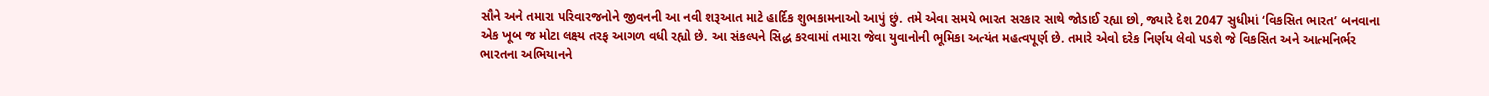સૌને અને તમારા પરિવારજનોને જીવનની આ નવી શરૂઆત માટે હાર્દિક શુભકામનાઓ આપું છું. તમે એવા સમયે ભારત સરકાર સાથે જોડાઈ રહ્યા છો, જ્યારે દેશ 2047 સુધીમાં ‘વિકસિત ભારત’ બનવાના એક ખૂબ જ મોટા લક્ષ્ય તરફ આગળ વધી રહ્યો છે. આ સંકલ્પને સિદ્ધ કરવામાં તમારા જેવા યુવાનોની ભૂમિકા અત્યંત મહત્વપૂર્ણ છે. તમારે એવો દરેક નિર્ણય લેવો પડશે જે વિકસિત અને આત્મનિર્ભર ભારતના અભિયાનને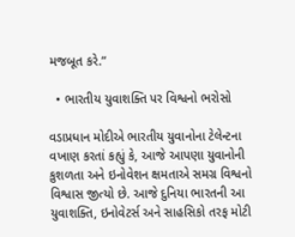મજબૂત કરે.”

  • ભારતીય યુવાશક્તિ પર વિશ્વનો ભરોસો

વડાપ્રધાન મોદીએ ભારતીય યુવાનોના ટેલેન્ટના વખાણ કરતાં કહ્યું કે, આજે આપણા યુવાનોની કુશળતા અને ઇનોવેશન ક્ષમતાએ સમગ્ર વિશ્વનો વિશ્વાસ જીત્યો છે. આજે દુનિયા ભારતની આ યુવાશક્તિ, ઇનોવેટર્સ અને સાહસિકો તરફ મોટી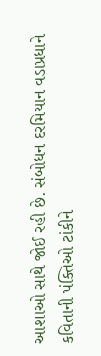આશાઓ સાથે જોઈ રહી છે. સંબોધન દરમિયાન વડાપ્રધાને કવિતાની પંક્તિઓ ટાંકીને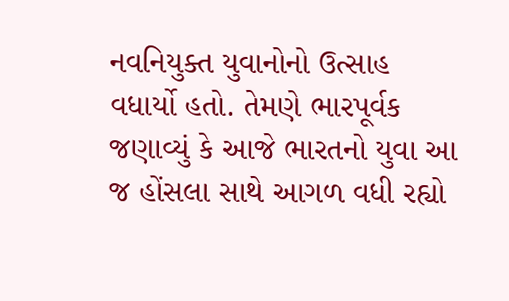નવનિયુક્ત યુવાનોનો ઉત્સાહ વધાર્યો હતો. તેમણે ભારપૂર્વક જણાવ્યું કે આજે ભારતનો યુવા આ જ હોંસલા સાથે આગળ વધી રહ્યો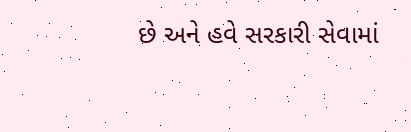છે અને હવે સરકારી સેવામાં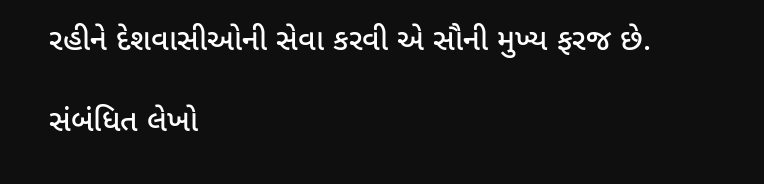રહીને દેશવાસીઓની સેવા કરવી એ સૌની મુખ્ય ફરજ છે.

સંબંધિત લેખો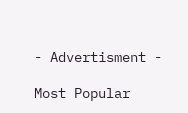- Advertisment -

Most Popular